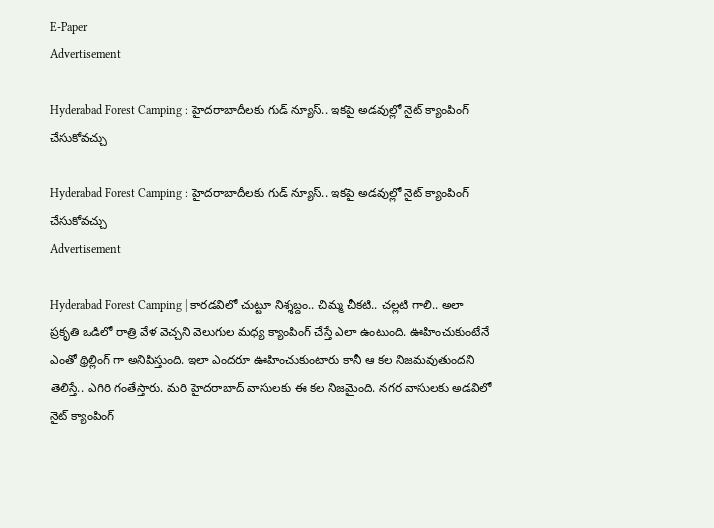E-Paper
Advertisement

Hyderabad Forest Camping : హైదరాబాదీలకు గుడ్ న్యూస్.. ఇకపై అడవుల్లో నైట్ క్యాంపింగ్ చేసుకోవచ్చు

Hyderabad Forest Camping : హైదరాబాదీలకు గుడ్ న్యూస్.. ఇకపై అడవుల్లో నైట్ క్యాంపింగ్ చేసుకోవచ్చు
Advertisement

Hyderabad Forest Camping | కారడవిలో చుట్టూ నిశ్శబ్దం.. చిమ్మ చీకటి.. చల్లటి గాలి.. అలా ప్రకృతి ఒడిలో రాత్రి వేళ వెచ్చని వెలుగుల మధ్య క్యాంపింగ్ చేస్తే ఎలా ఉంటుంది. ఊహించుకుంటేనే ఎంతో థ్రిల్లింగ్ గా అనిపిస్తుంది. ఇలా ఎందరూ ఊహించుకుంటారు కానీ ఆ కల నిజమవుతుందని తెలిస్తే.. ఎగిరి గంతేస్తారు. మరి హైదరాబాద్ వాసులకు ఈ కల నిజమైంది. నగర వాసులకు అడవిలో నైట్ క్యాంపింగ్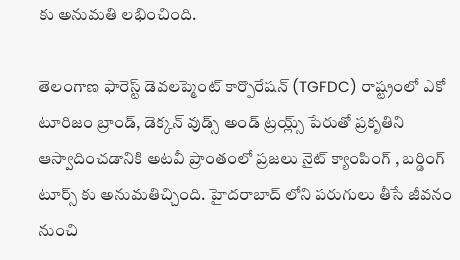కు అనుమతి లభించింది.

తెలంగాణ ఫారెస్ట్ డెవలప్మెంట్ కార్పొరేషన్ (TGFDC) రాష్ట్రంలో ఎకో టూరిజం బ్రాండ్, డెక్కన్ వుడ్స్ అండ్ ట్రయ్ల్స్ పేరుతో ప్రకృతిని ఆస్వాదించడానికి అటవీ ప్రాంతంలో ప్రజలు నైట్ క్యాంపింగ్ , బర్డింగ్ టూర్స్ కు అనుమతిచ్చింది. హైదరాబాద్ లోని పరుగులు తీసే జీవనం నుంచి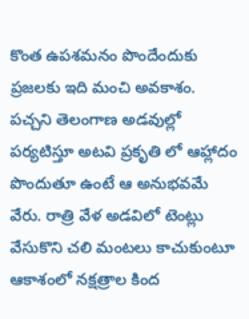కొంత ఉపశమనం పొందేందుకు ప్రజలకు ఇది మంచి అవకాశం. పచ్చని తెలంగాణ అడవుల్లో పర్యటిస్తూ అటవి ప్రకృతి లో ఆహ్లాదం పొందుతూ ఉంటే ఆ అనుభవమే వేరు. రాత్రి వేళ అడవిలో టెంట్లు వేసుకొని చలి మంటలు కాచుకుంటూ ఆకాశంలో నక్షత్రాల కింద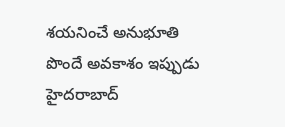శయనించే అనుభూతి పొందే అవకాశం ఇప్పుడు హైదరాబాద్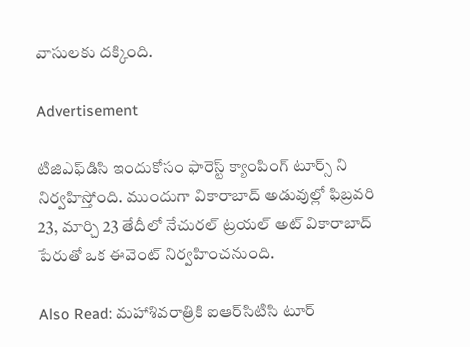వాసులకు దక్కింది.

Advertisement

టిజిఎఫ్‌డిసి ఇందుకోసం ఫారెస్ట్ క్యాంపింగ్ టూర్స్ ని నిర్వహిస్తోంది. ముందుగా వికారాబాద్ అడువుల్లో ఫిబ్రవరి 23, మార్చి 23 తేదీలో నేచురల్ ట్రయల్ అట్ వికారాబాద్ పేరుతో ఒక ఈవెంట్ నిర్వహించనుంది.

Also Read: మహాశివరాత్రికి ఐఆర్‌సిటిసి టూర్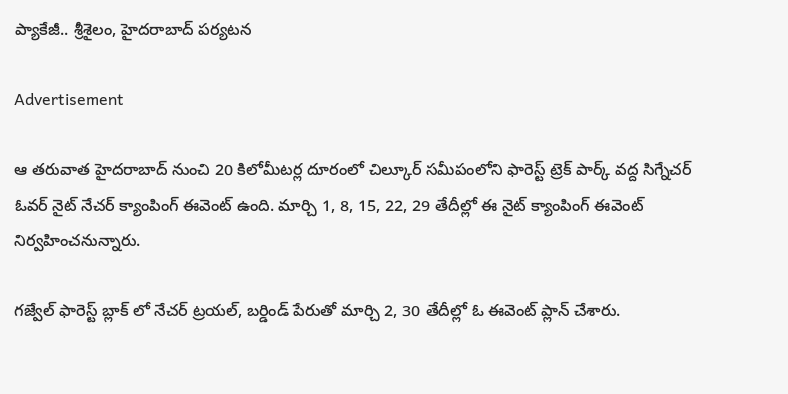ప్యాకేజీ.. శ్రీశైలం, హైదరాబాద్ పర్యటన

Advertisement

ఆ తరువాత హైదరాబాద్ నుంచి 20 కిలోమీటర్ల దూరంలో చిల్కూర్ సమీపంలోని ఫారెస్ట్ ట్రెక్ పార్క్ వద్ద సిగ్నేచర్ ఓవర్ నైట్ నేచర్ క్యాంపింగ్ ఈవెంట్ ఉంది. మార్చి 1, 8, 15, 22, 29 తేదీల్లో ఈ నైట్ క్యాంపింగ్ ఈవెంట్ నిర్వహించనున్నారు.

గజ్వేల్ ఫారెస్ట్ బ్లాక్ లో నేచర్ ట్రయల్, బర్డిండ్ పేరుతో మార్చి 2, 30 తేదీల్లో ఓ ఈవెంట్ ప్లాన్ చేశారు.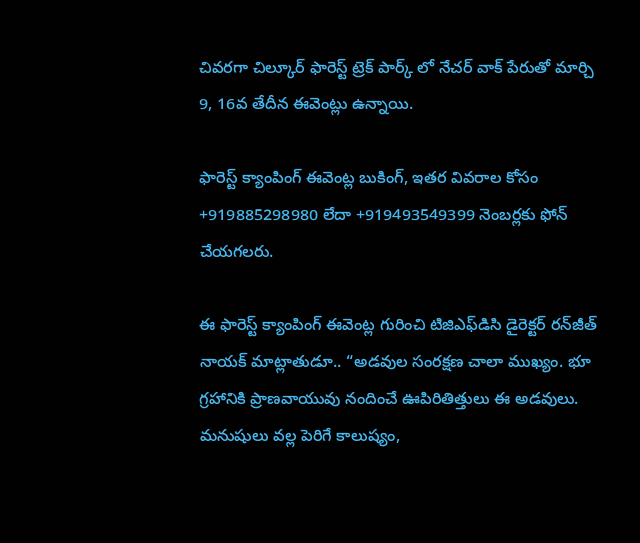చివరగా చిల్కూర్ ఫారెస్ట్ ట్రెక్ పార్క్ లో నేచర్ వాక్ పేరుతో మార్చి 9, 16వ తేదీన ఈవెంట్లు ఉన్నాయి.

ఫారెస్ట్ క్యాంపింగ్ ఈవెంట్ల బుకింగ్, ఇతర వివరాల కోసం +919885298980 లేదా +919493549399 నెంబర్లకు ఫోన్ చేయగలరు.

ఈ ఫారెస్ట్ క్యాంపింగ్ ఈవెంట్ల గురించి టిజిఎఫ్‌డిసి డైరెక్టర్ రన్‌జీత్ నాయక్ మాట్లాతుడూ.. “అడవుల సంరక్షణ చాలా ముఖ్యం. భూ గ్రహానికి ప్రాణవాయువు నందించే ఊపిరితిత్తులు ఈ అడవులు. మనుషులు వల్ల పెరిగే కాలుష్యం,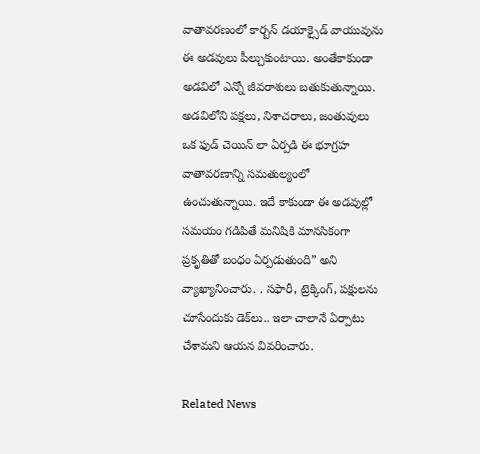వాతావరణంలో కార్బన్ డయాక్సైడ్ వాయువును ఈ అడవులు పీల్చుకుంటాయి. అంతేకాకుండా అడవిలో ఎన్నో జీవరాశులు బతుకుతున్నాయి. అడవిలోని పక్షలు, నిశాచరాలు, జంతువులు ఒక ఫుడ్ చెయిన్ లా ఏర్పడి ఈ భూగ్రహ వాతావరణాన్ని సమతుల్యంలో ఉంచుతున్నాయి. ఇదే కాకుండా ఈ అడవుల్లో సమయం గడిపితే మనిషికి మానసికంగా ప్రకృతితో బంధం ఏర్పడుతుంది” అని వ్యాఖ్యానించారు. . సఫారీ, ట్రెక్కింగ్, పక్షులను చూసేందుకు డెక్‌లు.. ఇలా చాలానే ఏర్పాటు చేశామని ఆయన వివరించారు.

Related News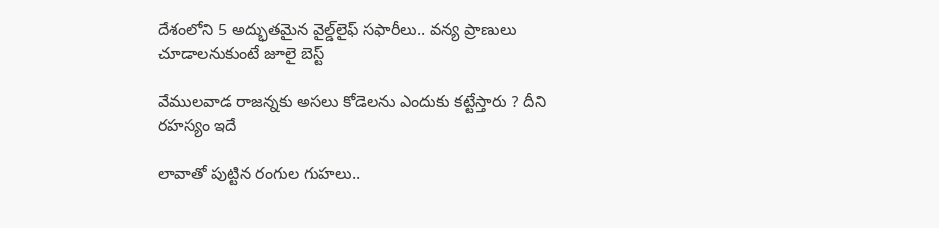దేశంలోని 5 అద్భుతమైన వైల్డ్‌లైఫ్ సఫారీలు.. వన్య ప్రాణులు చూడాలనుకుంటే జూలై బెస్ట్

వేముల‌వాడ రాజ‌న్న‌కు అస‌లు కోడెలను ఎందుకు క‌ట్టేస్తారు ? దీని ర‌హ‌స్యం ఇదే

లావాతో పుట్టిన రంగుల గుహలు..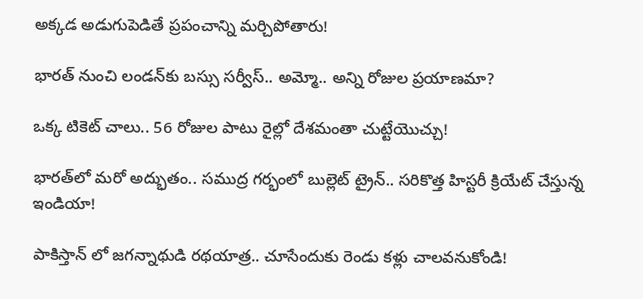అక్కడ అడుగుపెడితే ప్రపంచాన్ని మర్చిపోతారు!

భారత్ నుంచి లండన్‌కు బస్సు సర్వీస్.. అమ్మో.. అన్ని రోజుల ప్రయాణమా?

ఒక్క టికెట్ చాలు.. 56 రోజుల పాటు రైల్లో దేశమంతా చుట్టేయొచ్చు!

భారత్‌లో మరో అద్భుతం.. సముద్ర గర్భంలో బుల్లెట్ ట్రైన్.. సరికొత్త హిస్టరీ క్రియేట్ చేస్తున్న ఇండియా!

పాకిస్తాన్ లో జగన్నాథుడి రథయాత్ర.. చూసేందుకు రెండు కళ్లు చాలవనుకోండి!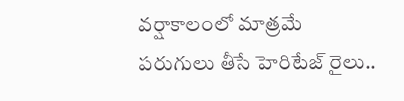వర్షాకాలంలో మాత్రమే పరుగులు తీసే హెరిటేజ్ రైలు..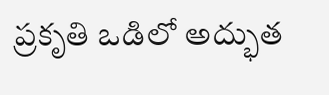ప్రకృతి ఒడిలో అద్భుత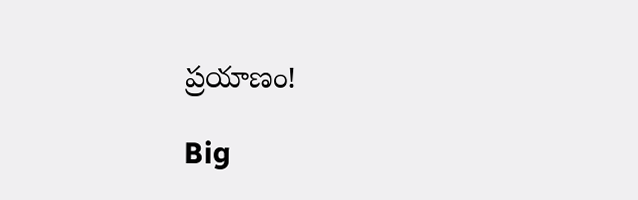ప్రయాణం!

Big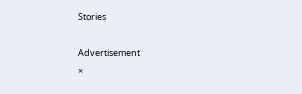Stories

Advertisement
×